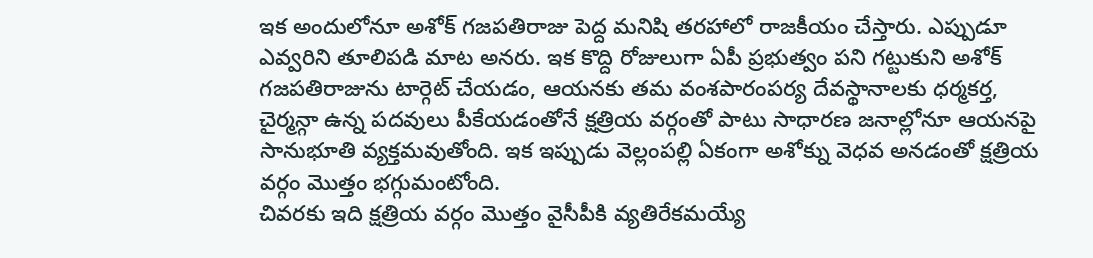ఇక అందులోనూ అశోక్ గజపతిరాజు పెద్ద మనిషి తరహాలో రాజకీయం చేస్తారు. ఎప్పుడూ ఎవ్వరిని తూలిపడి మాట అనరు. ఇక కొద్ది రోజులుగా ఏపీ ప్రభుత్వం పని గట్టుకుని అశోక్ గజపతిరాజును టార్గెట్ చేయడం, ఆయనకు తమ వంశపారంపర్య దేవస్థానాలకు ధర్మకర్త, చైర్మన్గా ఉన్న పదవులు పీకేయడంతోనే క్షత్రియ వర్గంతో పాటు సాధారణ జనాల్లోనూ ఆయనపై సానుభూతి వ్యక్తమవుతోంది. ఇక ఇప్పుడు వెల్లంపల్లి ఏకంగా అశోక్ను వెధవ అనడంతో క్షత్రియ వర్గం మొత్తం భగ్గుమంటోంది.
చివరకు ఇది క్షత్రియ వర్గం మొత్తం వైసీపీకి వ్యతిరేకమయ్యే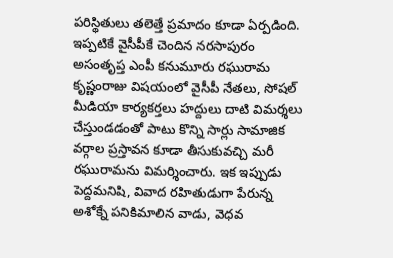పరిస్థితులు తలెత్తే ప్రమాదం కూడా ఏర్పడింది. ఇప్పటికే వైసీపీకే చెందిన నరసాపురం అసంతృప్త ఎంపీ కనుమూరు రఘురామ కృష్ణంరాజు విషయంలో వైసీపీ నేతలు, సోషల్ మీడియా కార్యకర్తలు హద్దులు దాటి విమర్శలు చేస్తుండడంతో పాటు కొన్ని సార్లు సామాజిక వర్గాల ప్రస్తావన కూడా తీసుకువచ్చి మరీ రఘురామను విమర్శించారు. ఇక ఇప్పుడు పెద్దమనిషి, వివాద రహితుడుగా పేరున్న అశోక్నే పనికిమాలిన వాడు, వెధవ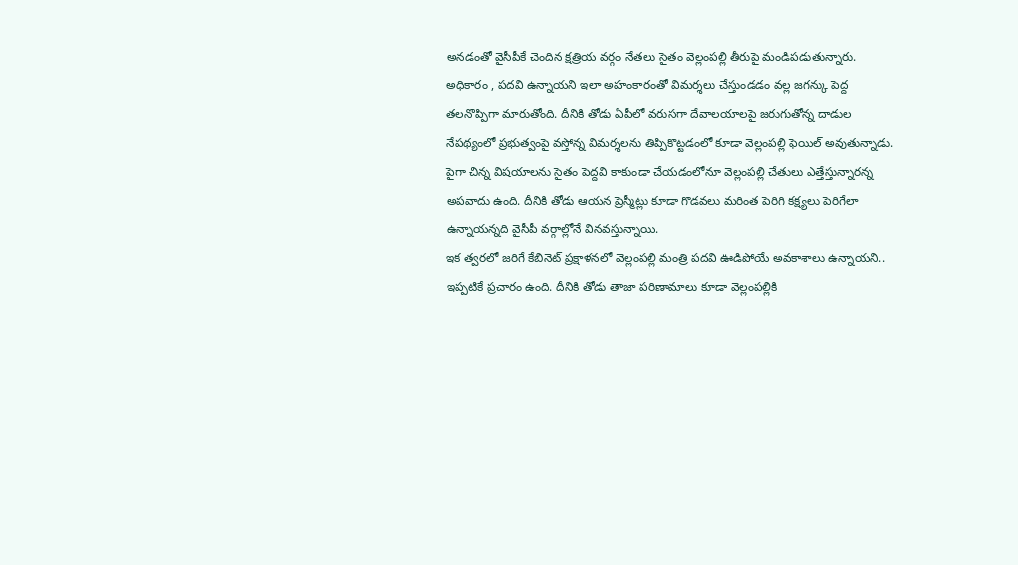అనడంతో వైసీపీకే చెందిన క్షత్రియ వర్గం నేతలు సైతం వెల్లంపల్లి తీరుపై మండిపడుతున్నారు.
అధికారం , పదవి ఉన్నాయని ఇలా అహంకారంతో విమర్శలు చేస్తుండడం వల్ల జగన్కు పెద్ద తలనొప్పిగా మారుతోంది. దీనికి తోడు ఏపీలో వరుసగా దేవాలయాలపై జరుగుతోన్న దాడుల నేపథ్యంలో ప్రభుత్వంపై వస్తోన్న విమర్శలను తిప్పికొట్టడంలో కూడా వెల్లంపల్లి ఫెయిల్ అవుతున్నాడు. పైగా చిన్న విషయాలను సైతం పెద్దవి కాకుండా చేయడంలోనూ వెల్లంపల్లి చేతులు ఎత్తేస్తున్నారన్న అపవాదు ఉంది. దీనికి తోడు ఆయన ప్రెస్మీట్లు కూడా గొడవలు మరింత పెరిగి కక్ష్యలు పెరిగేలా ఉన్నాయన్నది వైసీపీ వర్గాల్లోనే వినవస్తున్నాయి.
ఇక త్వరలో జరిగే కేబినెట్ ప్రక్షాళనలో వెల్లంపల్లి మంత్రి పదవి ఊడిపోయే అవకాశాలు ఉన్నాయని.. ఇప్పటికే ప్రచారం ఉంది. దీనికి తోడు తాజా పరిణామాలు కూడా వెల్లంపల్లికి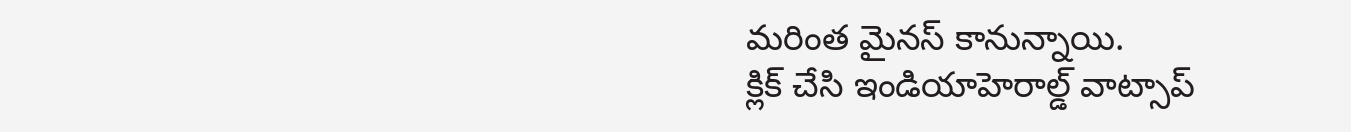మరింత మైనస్ కానున్నాయి.
క్లిక్ చేసి ఇండియాహెరాల్డ్ వాట్సాప్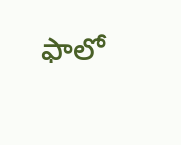ఫాలో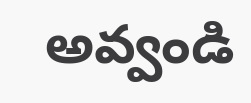అవ్వండి